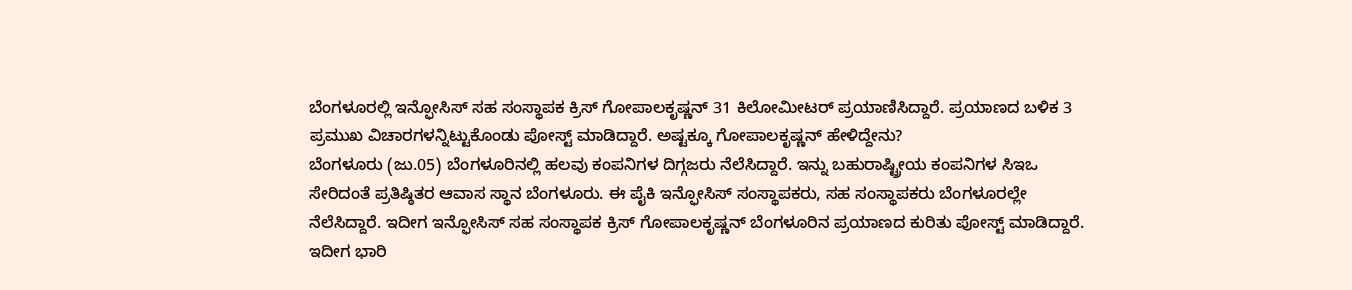ಬೆಂಗಳೂರಲ್ಲಿ ಇನ್ಫೋಸಿಸ್ ಸಹ ಸಂಸ್ಥಾಪಕ ಕ್ರಿಸ್ ಗೋಪಾಲಕೃಷ್ಣನ್ 31 ಕಿಲೋಮೀಟರ್ ಪ್ರಯಾಣಿಸಿದ್ದಾರೆ. ಪ್ರಯಾಣದ ಬಳಿಕ 3 ಪ್ರಮುಖ ವಿಚಾರಗಳನ್ನಿಟ್ಟುಕೊಂಡು ಪೋಸ್ಟ್ ಮಾಡಿದ್ದಾರೆ. ಅಷ್ಟಕ್ಕೂ ಗೋಪಾಲಕೃಷ್ಣನ್ ಹೇಳಿದ್ದೇನು?
ಬೆಂಗಳೂರು (ಜು.05) ಬೆಂಗಳೂರಿನಲ್ಲಿ ಹಲವು ಕಂಪನಿಗಳ ದಿಗ್ಗಜರು ನೆಲೆಸಿದ್ದಾರೆ. ಇನ್ನು ಬಹುರಾಷ್ಟ್ರೀಯ ಕಂಪನಿಗಳ ಸಿಇಒ ಸೇರಿದಂತೆ ಪ್ರತಿಷ್ಠಿತರ ಆವಾಸ ಸ್ಥಾನ ಬೆಂಗಳೂರು. ಈ ಪೈಕಿ ಇನ್ಫೋಸಿಸ್ ಸಂಸ್ಥಾಪಕರು, ಸಹ ಸಂಸ್ಥಾಪಕರು ಬೆಂಗಳೂರಲ್ಲೇ ನೆಲೆಸಿದ್ದಾರೆ. ಇದೀಗ ಇನ್ಫೋಸಿಸ್ ಸಹ ಸಂಸ್ಥಾಪಕ ಕ್ರಿಸ್ ಗೋಪಾಲಕೃಷ್ಣನ್ ಬೆಂಗಳೂರಿನ ಪ್ರಯಾಣದ ಕುರಿತು ಪೋಸ್ಟ್ ಮಾಡಿದ್ದಾರೆ. ಇದೀಗ ಭಾರಿ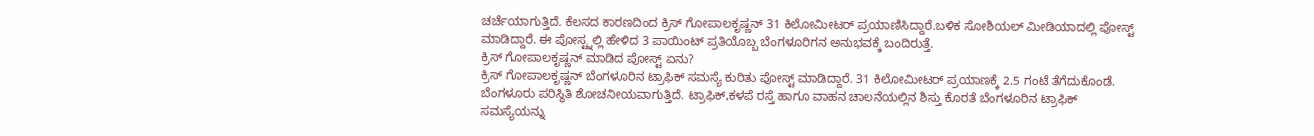ಚರ್ಚೆಯಾಗುತ್ತಿದೆ. ಕೆಲಸದ ಕಾರಣದಿಂದ ಕ್ರಿಸ್ ಗೋಪಾಲಕೃಷ್ಣನ್ 31 ಕಿಲೋಮೀಟರ್ ಪ್ರಯಾಣಿಸಿದ್ದಾರೆ.ಬಳಿಕ ಸೋಶಿಯಲ್ ಮೀಡಿಯಾದಲ್ಲಿ ಪೋಸ್ಟ್ ಮಾಡಿದ್ದಾರೆ. ಈ ಪೋಸ್ಟ್ನಲ್ಲಿ ಹೇಳಿದ 3 ಪಾಯಿಂಟ್ ಪ್ರತಿಯೊಬ್ಬ ಬೆಂಗಳೂರಿಗನ ಅನುಭವಕ್ಕೆ ಬಂದಿರುತ್ತೆ.
ಕ್ರಿಸ್ ಗೋಪಾಲಕೃಷ್ಣನ್ ಮಾಡಿದ ಪೋಸ್ಟ್ ಏನು?
ಕ್ರಿಸ್ ಗೋಪಾಲಕೃಷ್ಣನ್ ಬೆಂಗಳೂರಿನ ಟ್ರಾಫಿಕ್ ಸಮಸ್ಯೆ ಕುರಿತು ಪೋಸ್ಟ್ ಮಾಡಿದ್ದಾರೆ. 31 ಕಿಲೋಮೀಟರ್ ಪ್ರಯಾಣಕ್ಕೆ 2.5 ಗಂಟೆ ತೆಗೆದುಕೊಂಡೆ. ಬೆಂಗಳೂರು ಪರಿಸ್ಥಿತಿ ಶೋಚನೀಯವಾಗುತ್ತಿದೆ. ಟ್ರಾಫಿಕ್,ಕಳಪೆ ರಸ್ತೆ ಹಾಗೂ ವಾಹನ ಚಾಲನೆಯಲ್ಲಿನ ಶಿಸ್ತು ಕೊರತೆ ಬೆಂಗಳೂರಿನ ಟ್ರಾಫಿಕ್ ಸಮಸ್ಯೆಯನ್ನು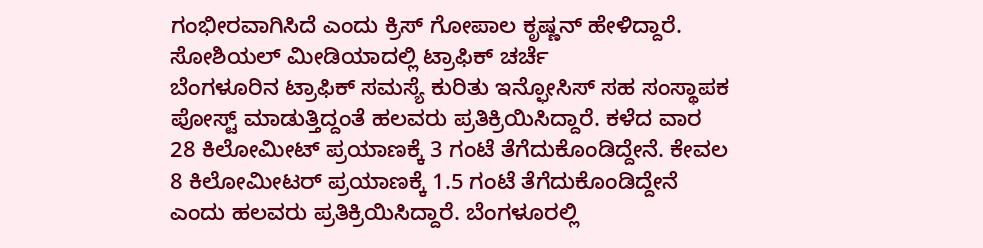ಗಂಭೀರವಾಗಿಸಿದೆ ಎಂದು ಕ್ರಿಸ್ ಗೋಪಾಲ ಕೃಷ್ಣನ್ ಹೇಳಿದ್ದಾರೆ.
ಸೋಶಿಯಲ್ ಮೀಡಿಯಾದಲ್ಲಿ ಟ್ರಾಫಿಕ್ ಚರ್ಚೆ
ಬೆಂಗಳೂರಿನ ಟ್ರಾಫಿಕ್ ಸಮಸ್ಯೆ ಕುರಿತು ಇನ್ಫೋಸಿಸ್ ಸಹ ಸಂಸ್ಥಾಪಕ ಪೋಸ್ಟ್ ಮಾಡುತ್ತಿದ್ದಂತೆ ಹಲವರು ಪ್ರತಿಕ್ರಿಯಿಸಿದ್ದಾರೆ. ಕಳೆದ ವಾರ 28 ಕಿಲೋಮೀಟ್ ಪ್ರಯಾಣಕ್ಕೆ 3 ಗಂಟೆ ತೆಗೆದುಕೊಂಡಿದ್ದೇನೆ. ಕೇವಲ 8 ಕಿಲೋಮೀಟರ್ ಪ್ರಯಾಣಕ್ಕೆ 1.5 ಗಂಟೆ ತೆಗೆದುಕೊಂಡಿದ್ದೇನೆ ಎಂದು ಹಲವರು ಪ್ರತಿಕ್ರಿಯಿಸಿದ್ದಾರೆ. ಬೆಂಗಳೂರಲ್ಲಿ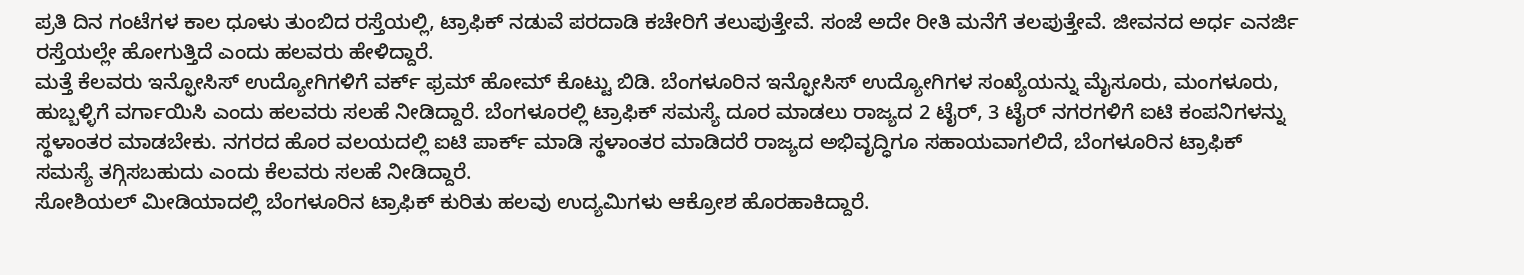ಪ್ರತಿ ದಿನ ಗಂಟೆಗಳ ಕಾಲ ಧೂಳು ತುಂಬಿದ ರಸ್ತೆಯಲ್ಲಿ, ಟ್ರಾಫಿಕ್ ನಡುವೆ ಪರದಾಡಿ ಕಚೇರಿಗೆ ತಲುಪುತ್ತೇವೆ. ಸಂಜೆ ಅದೇ ರೀತಿ ಮನೆಗೆ ತಲಪುತ್ತೇವೆ. ಜೀವನದ ಅರ್ಧ ಎನರ್ಜಿ ರಸ್ತೆಯಲ್ಲೇ ಹೋಗುತ್ತಿದೆ ಎಂದು ಹಲವರು ಹೇಳಿದ್ದಾರೆ.
ಮತ್ತೆ ಕೆಲವರು ಇನ್ಫೋಸಿಸ್ ಉದ್ಯೋಗಿಗಳಿಗೆ ವರ್ಕ್ ಫ್ರಮ್ ಹೋಮ್ ಕೊಟ್ಟು ಬಿಡಿ. ಬೆಂಗಳೂರಿನ ಇನ್ಫೋಸಿಸ್ ಉದ್ಯೋಗಿಗಳ ಸಂಖ್ಯೆಯನ್ನು ಮೈಸೂರು, ಮಂಗಳೂರು, ಹುಬ್ಬಳ್ಳಿಗೆ ವರ್ಗಾಯಿಸಿ ಎಂದು ಹಲವರು ಸಲಹೆ ನೀಡಿದ್ದಾರೆ. ಬೆಂಗಳೂರಲ್ಲಿ ಟ್ರಾಫಿಕ್ ಸಮಸ್ಯೆ ದೂರ ಮಾಡಲು ರಾಜ್ಯದ 2 ಟೈರ್, 3 ಟೈರ್ ನಗರಗಳಿಗೆ ಐಟಿ ಕಂಪನಿಗಳನ್ನು ಸ್ಥಳಾಂತರ ಮಾಡಬೇಕು. ನಗರದ ಹೊರ ವಲಯದಲ್ಲಿ ಐಟಿ ಪಾರ್ಕ್ ಮಾಡಿ ಸ್ಥಳಾಂತರ ಮಾಡಿದರೆ ರಾಜ್ಯದ ಅಭಿವೃದ್ಧಿಗೂ ಸಹಾಯವಾಗಲಿದೆ, ಬೆಂಗಳೂರಿನ ಟ್ರಾಫಿಕ್ ಸಮಸ್ಯೆ ತಗ್ಗಿಸಬಹುದು ಎಂದು ಕೆಲವರು ಸಲಹೆ ನೀಡಿದ್ದಾರೆ.
ಸೋಶಿಯಲ್ ಮೀಡಿಯಾದಲ್ಲಿ ಬೆಂಗಳೂರಿನ ಟ್ರಾಫಿಕ್ ಕುರಿತು ಹಲವು ಉದ್ಯಮಿಗಳು ಆಕ್ರೋಶ ಹೊರಹಾಕಿದ್ದಾರೆ.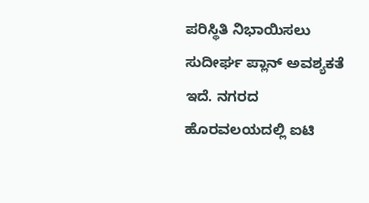ಪರಿಸ್ಥಿತಿ ನಿಭಾಯಿಸಲು ಸುದೀರ್ಘ ಪ್ಲಾನ್ ಅವಶ್ಯಕತೆ ಇದೆ. ನಗರದ ಹೊರವಲಯದಲ್ಲಿ ಐಟಿ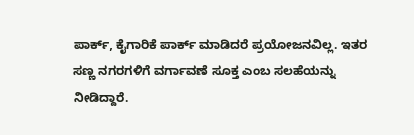ಪಾರ್ಕ್, ಕೈಗಾರಿಕೆ ಪಾರ್ಕ್ ಮಾಡಿದರೆ ಪ್ರಯೋಜನವಿಲ್ಲ. ಇತರ ಸಣ್ಣ ನಗರಗಳಿಗೆ ವರ್ಗಾವಣೆ ಸೂಕ್ತ ಎಂಬ ಸಲಹೆಯನ್ನು ನೀಡಿದ್ದಾರೆ.